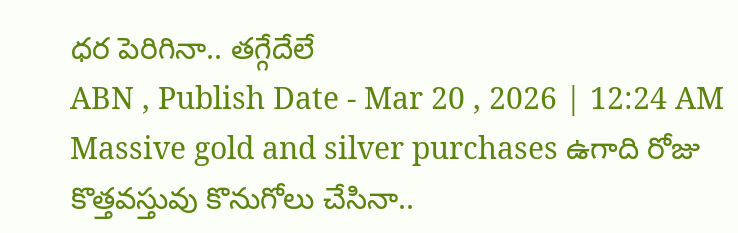ధర పెరిగినా.. తగ్గేదేలే
ABN , Publish Date - Mar 20 , 2026 | 12:24 AM
Massive gold and silver purchases ఉగాది రోజు కొత్తవస్తువు కొనుగోలు చేసినా..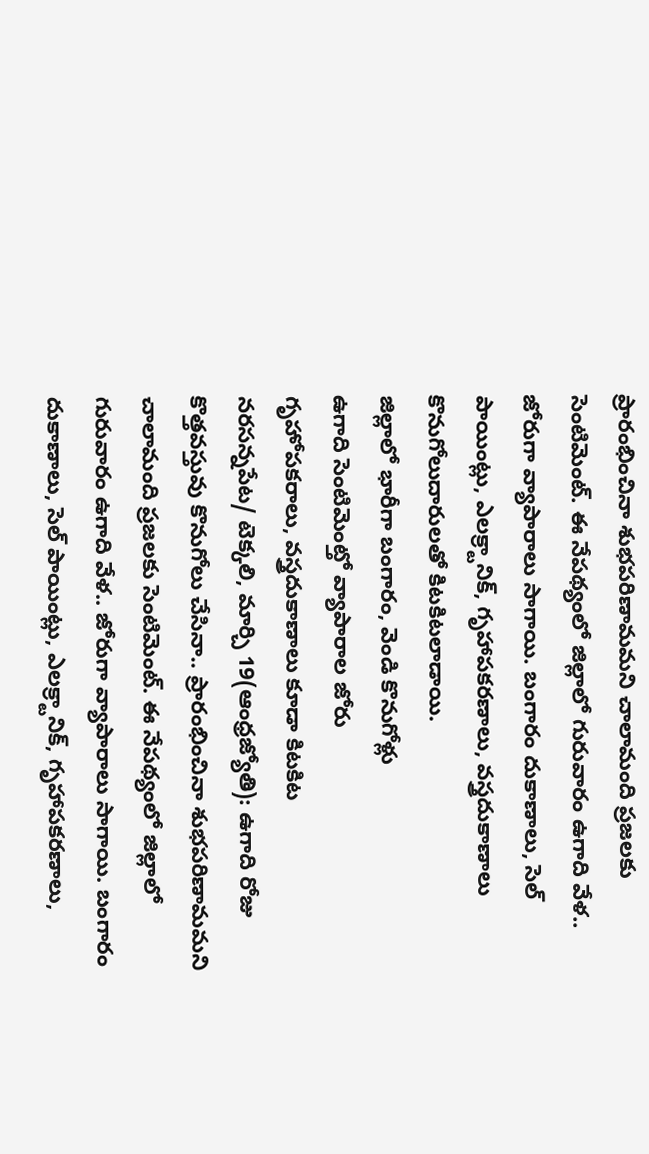ప్రారంభించినా శుభపరిణామమని చాలామంది ప్రజలకు సెంటిమెంట్. ఈ నేపథ్యంలో జిల్లాలో గురువారం ఉగాది వేళ.. జోరుగా వ్యాపారాలు సాగాయి. బంగారం దుకాణాలు, సెల్ పాయింట్లు, ఎలక్ర్టానిక్, గృహాపకరణాలు, వస్త్రదుకాణాలు కొనుగోలుదారులతో కిటకిటలాడాయి.
జిల్లాలో భారీగా బంగారం, వెండి కొనుగోళ్లు
ఉగాది సెంటిమెంట్తో వ్యాపారాల జోరు
గృహోపకరాలు, వస్త్రదుకాణాలు కూడా కిటకిట
నరసన్నపేట/ టెక్కలి, మార్చి 19(ఆంధ్రజ్యోతి): ఉగాది రోజు కొత్తవస్తువు కొనుగోలు చేసినా.. ప్రారంభించినా శుభపరిణామమని చాలామంది ప్రజలకు సెంటిమెంట్. ఈ నేపథ్యంలో జిల్లాలో గురువారం ఉగాది వేళ.. జోరుగా వ్యాపారాలు సాగాయి. బంగారం దుకాణాలు, సెల్ పాయింట్లు, ఎలక్ర్టానిక్, గృహాపకరణాలు,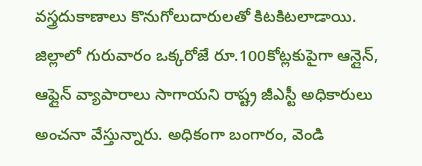వస్త్రదుకాణాలు కొనుగోలుదారులతో కిటకిటలాడాయి. జిల్లాలో గురువారం ఒక్కరోజే రూ.100కోట్లకుపైగా ఆన్లైన్, ఆఫ్లైన్ వ్యాపారాలు సాగాయని రాష్ట్ర జీఎస్టీ అధికారులు అంచనా వేస్తున్నారు. అధికంగా బంగారం, వెండి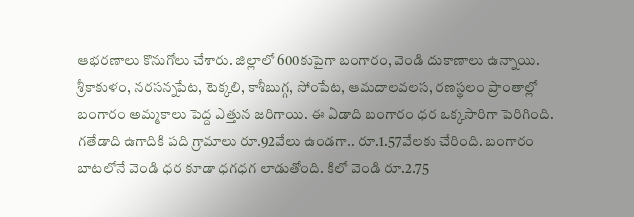ఆభరణాలు కొనుగోలు చేశారు. జిల్లాలో 600కుపైగా బంగారం, వెండి దుకాణాలు ఉన్నాయి. శ్రీకాకుళం, నరసన్నపేట, టెక్కలి, కాశీబుగ్గ, సోంపేట, ఆమదాలవలస, రణస్థలం ప్రాంతాల్లో బంగారం అమ్మకాలు పెద్ద ఎత్తున జరిగాయి. ఈ ఏడాది బంగారం ధర ఒక్కసారిగా పెరిగింది. గతేడాది ఉగాదికి పది గ్రామాలు రూ.92వేలు ఉండగా.. రూ.1.57వేలకు చేరింది. బంగారం బాటలోనే వెండి ధర కూడా ధగధగ లాడుతోంది. కిలో వెండి రూ.2.75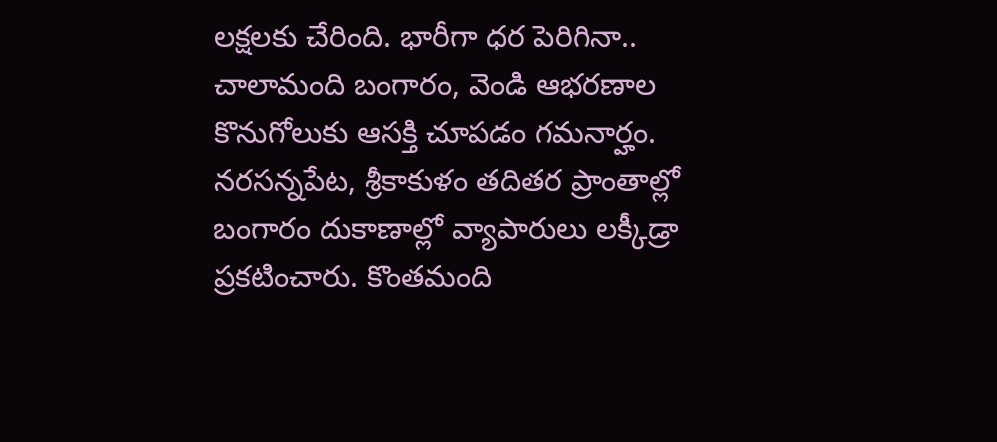లక్షలకు చేరింది. భారీగా ధర పెరిగినా.. చాలామంది బంగారం, వెండి ఆభరణాల కొనుగోలుకు ఆసక్తి చూపడం గమనార్హం. నరసన్నపేట, శ్రీకాకుళం తదితర ప్రాంతాల్లో బంగారం దుకాణాల్లో వ్యాపారులు లక్కీడ్రా ప్రకటించారు. కొంతమంది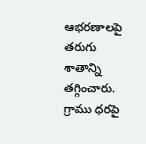ఆభరణాలపై తరుగు శాతాన్ని తగ్గించారు. గ్రాము ధరపై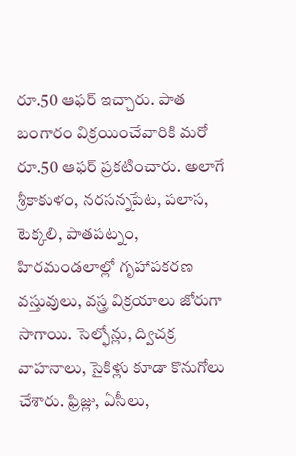రూ.50 ఆఫర్ ఇచ్చారు. పాత బంగారం విక్రయించేవారికి మరో రూ.50 ఆఫర్ ప్రకటించారు. అలాగే శ్రీకాకుళం, నరసన్నపేట, పలాస, టెక్కలి, పాతపట్నం, హిరమండలాల్లో గృహాపకరణ వస్తువులు, వస్త్ర విక్రయాలు జోరుగా సాగాయి. సెల్ఫోన్లు, ద్విచక్ర వాహనాలు, సైకిళ్లు కూడా కొనుగోలు చేశారు. ఫ్రిజ్లు, ఏసీలు,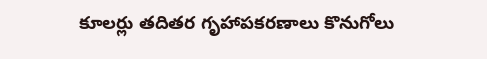కూలర్లు తదితర గృహాపకరణాలు కొనుగోలు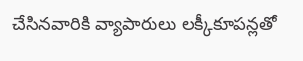చేసినవారికి వ్యాపారులు లక్కీకూపన్లతో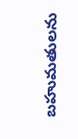బహుమతులను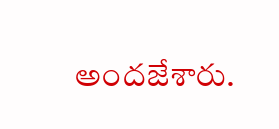అందజేశారు.